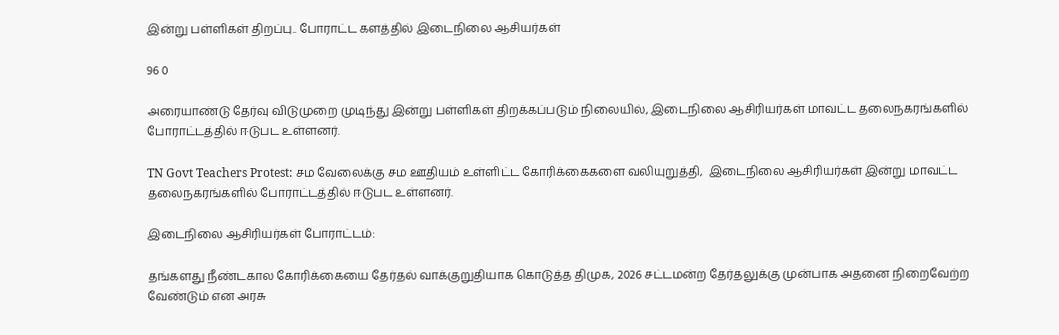இன்று பள்ளிகள் திறப்பு.. போராட்ட களத்தில் இடைநிலை ஆசியர்கள்

96 0

அரையாண்டு தேர்வு விடுமுறை முடிந்து இன்று பள்ளிகள் திறக்கப்படும் நிலையில், இடைநிலை ஆசிரியர்கள் மாவட்ட தலைநகரங்களில் போராட்டத்தில் ஈடுபட உள்ளனர்.

TN Govt Teachers Protest: சம வேலைக்கு சம ஊதியம் உள்ளிட்ட கோரிக்கைகளை வலியுறுத்தி,  இடைநிலை ஆசிரியர்கள் இன்று மாவட்ட தலைநகரங்களில் போராட்டத்தில் ஈடுபட உள்ளனர்.

இடைநிலை ஆசிரியர்கள் போராட்டம்:

தங்களது நீண்டகால கோரிக்கையை தேர்தல் வாக்குறுதியாக கொடுத்த திமுக, 2026 சட்டமன்ற தேர்தலுக்கு முன்பாக அதனை நிறைவேற்ற வேண்டும் என அரசு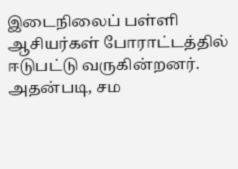இடைநிலைப் பள்ளி ஆசியர்கள் போராட்டத்தில் ஈடுபட்டு வருகின்றனர். அதன்படி, சம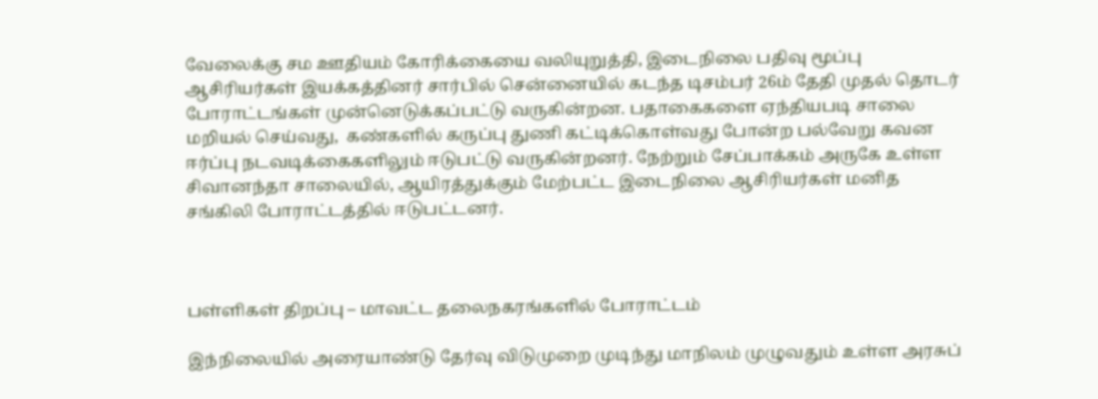வேலைக்கு சம ஊதியம் கோரிக்கையை வலியுறுத்தி, இடைநிலை பதிவு மூப்பு ஆசிரியர்கள் இயக்கத்தினர் சார்பில் சென்னையில் கடந்த டிசம்பர் 26ம் தேதி முதல் தொடர் போராட்டங்கள் முன்னெடுக்கப்பட்டு வருகின்றன. பதாகைகளை ஏந்தியபடி சாலை மறியல் செய்வது,  கண்களில் கருப்பு துணி கட்டிக்கொள்வது போன்ற பல்வேறு கவன ஈர்ப்பு நடவடிக்கைகளிலும் ஈடுபட்டு வருகின்றனர். நேற்றும் சேப்பாக்கம் அருகே உள்ள சிவானந்தா சாலையில், ஆயிரத்துக்கும் மேற்பட்ட இடைநிலை ஆசிரியர்கள் மனித சங்கிலி போராட்டத்தில் ஈடுபட்டனர்.



பள்ளிகள் திறப்பு – மாவட்ட தலைநகரங்களில் போராட்டம்

இந்நிலையில் அரையாண்டு தேர்வு விடுமுறை முடிந்து மாநிலம் முழுவதும் உள்ள அரசுப்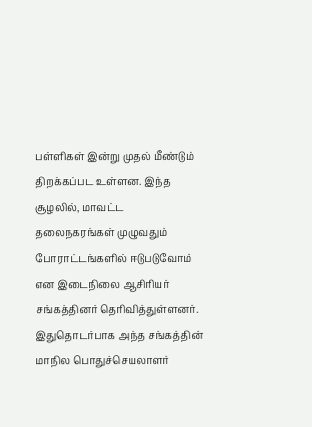பள்ளிகள் இன்று முதல் மீண்டும் திறக்கப்பட உள்ளன. இந்த சூழலில், மாவட்ட தலைநகரங்கள் முழுவதும் போராட்டங்களில் ஈடுபடுவோம் என இடைநிலை ஆசிரியர் சங்கத்தினர் தெரிவித்துள்ளனர். இதுதொடர்பாக அந்த சங்கத்தின் மாநில பொதுச்செயலாளர்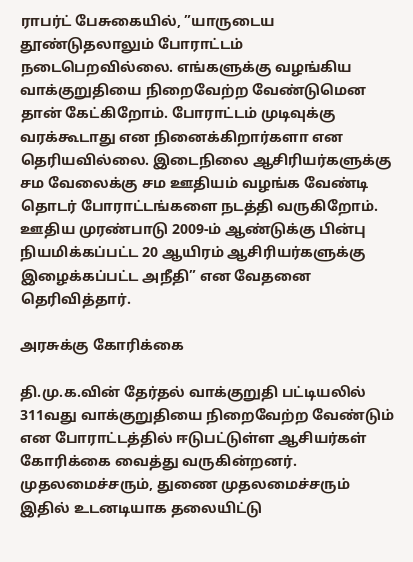ராபர்ட் பேசுகையில், ”யாருடைய தூண்டுதலாலும் போராட்டம் நடைபெறவில்லை. எங்களுக்கு வழங்கிய வாக்குறுதியை நிறைவேற்ற வேண்டுமென தான் கேட்கிறோம். போராட்டம் முடிவுக்கு வரக்கூடாது என நினைக்கிறார்களா என தெரியவில்லை. இடைநிலை ஆசிரியர்களுக்கு சம வேலைக்கு சம ஊதியம் வழங்க வேண்டி தொடர் போராட்டங்களை நடத்தி வருகிறோம். ஊதிய முரண்பாடு 2009-ம் ஆண்டுக்கு பின்பு நியமிக்கப்பட்ட 20 ஆயிரம் ஆசிரியர்களுக்கு இழைக்கப்பட்ட அநீதி” என வேதனை தெரிவித்தார்.

அரசுக்கு கோரிக்கை

தி.மு.க.வின் தேர்தல் வாக்குறுதி பட்டியலில் 311வது வாக்குறுதியை நிறைவேற்ற வேண்டும் என போராட்டத்தில் ஈடுபட்டுள்ள ஆசியர்கள் கோரிக்கை வைத்து வருகின்றனர்.  முதலமைச்சரும், துணை முதலமைச்சரும் இதில் உடனடியாக தலையிட்டு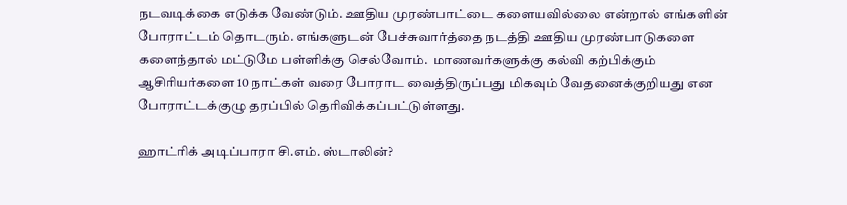நடவடிக்கை எடுக்க வேண்டும். ஊதிய முரண்பாட்டை களையவில்லை என்றால் எங்களின் போராட்டம் தொடரும். எங்களுடன் பேச்சுவார்த்தை நடத்தி ஊதிய முரண்பாடுகளை களைந்தால் மட்டுமே பள்ளிக்கு செல்வோம்.  மாணவர்களுக்கு கல்வி கற்பிக்கும் ஆசிரியர்களை 10 நாட்கள் வரை போராட வைத்திருப்பது மிகவும் வேதனைக்குறியது என போராட்டக்குழு தரப்பில் தெரிவிக்கப்பட்டுள்ளது.

ஹாட்ரிக் அடிப்பாரா சி.எம். ஸ்டாலின்?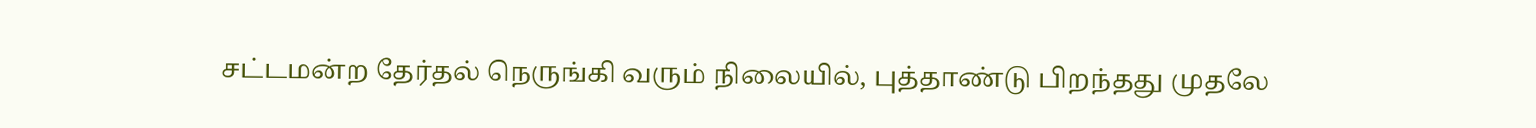சட்டமன்ற தேர்தல் நெருங்கி வரும் நிலையில், புத்தாண்டு பிறந்தது முதலே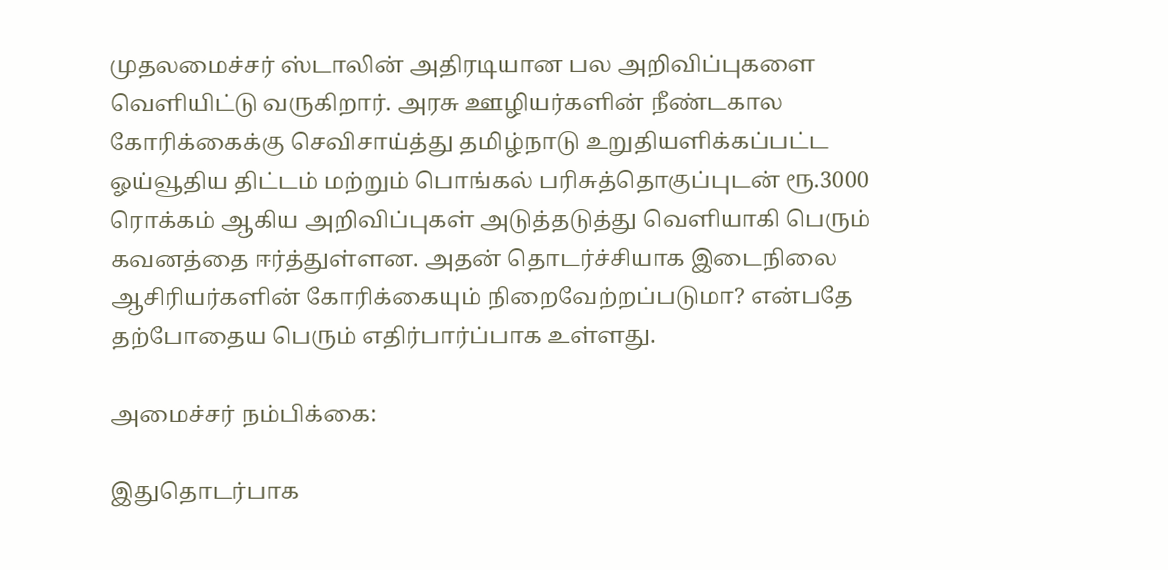முதலமைச்சர் ஸ்டாலின் அதிரடியான பல அறிவிப்புகளை வெளியிட்டு வருகிறார். அரசு ஊழியர்களின் நீண்டகால கோரிக்கைக்கு செவிசாய்த்து தமிழ்நாடு உறுதியளிக்கப்பட்ட ஓய்வூதிய திட்டம் மற்றும் பொங்கல் பரிசுத்தொகுப்புடன் ரூ.3000 ரொக்கம் ஆகிய அறிவிப்புகள் அடுத்தடுத்து வெளியாகி பெரும் கவனத்தை ஈர்த்துள்ளன. அதன் தொடர்ச்சியாக இடைநிலை ஆசிரியர்களின் கோரிக்கையும் நிறைவேற்றப்படுமா? என்பதே தற்போதைய பெரும் எதிர்பார்ப்பாக உள்ளது.

அமைச்சர் நம்பிக்கை:

இதுதொடர்பாக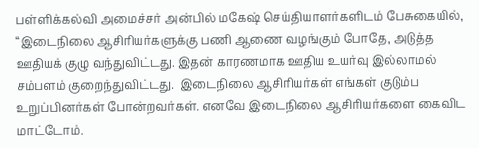பள்ளிக்கல்வி அமைச்சர் அன்பில் மகேஷ் செய்தியாளர்களிடம் பேசுகையில், “இடைநிலை ஆசிரியர்களுக்கு பணி ஆணை வழங்கும் போதே, அடுத்த ஊதியக் குழு வந்துவிட்டது. இதன் காரணமாக ஊதிய உயர்வு இல்லாமல் சம்பளம் குறைந்துவிட்டது.  இடைநிலை ஆசிரியர்கள் எங்கள் குடும்ப உறுப்பினர்கள் போன்றவர்கள். எனவே இடைநிலை ஆசிரியர்களை கைவிட மாட்டோம்.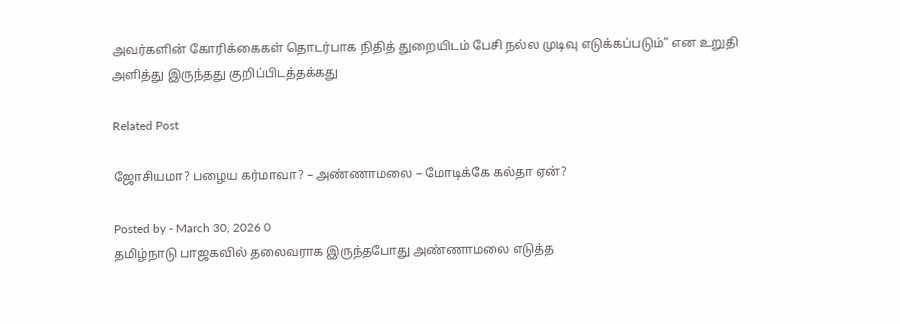அவர்களின் கோரிக்கைகள் தொடர்பாக நிதித் துறையிடம் பேசி நல்ல முடிவு எடுக்கப்படும்” என உறுதி அளித்து இருந்தது குறிப்பிடத்தக்கது

Related Post

ஜோசியமா? பழைய கர்மாவா? – அண்ணாமலை – மோடிக்கே கல்தா ஏன்?

Posted by - March 30, 2026 0
தமிழ்நாடு பாஜகவில் தலைவராக இருந்தபோது அண்ணாமலை எடுத்த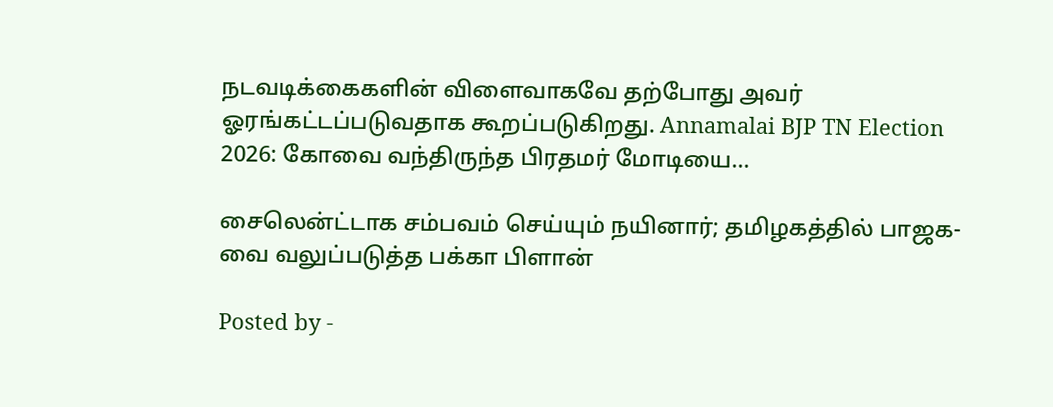நடவடிக்கைகளின் விளைவாகவே தற்போது அவர் ஓரங்கட்டப்படுவதாக கூறப்படுகிறது. Annamalai BJP TN Election 2026: கோவை வந்திருந்த பிரதமர் மோடியை…

சைலென்ட்டாக சம்பவம் செய்யும் நயினார்; தமிழகத்தில் பாஜக-வை வலுப்படுத்த பக்கா பிளான்

Posted by -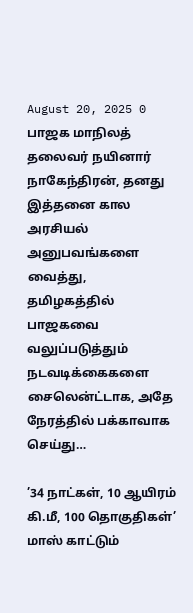August 20, 2025 0
பாஜக மாநிலத் தலைவர் நயினார் நாகேந்திரன், தனது இத்தனை கால அரசியல் அனுபவங்களை வைத்து, தமிழகத்தில் பாஜகவை வலுப்படுத்தும் நடவடிக்கைகளை சைலென்ட்டாக, அதே நேரத்தில் பக்காவாக செய்து…

’34 நாட்கள், 10 ஆயிரம் கி.மீ, 100 தொகுதிகள்’ மாஸ் காட்டும்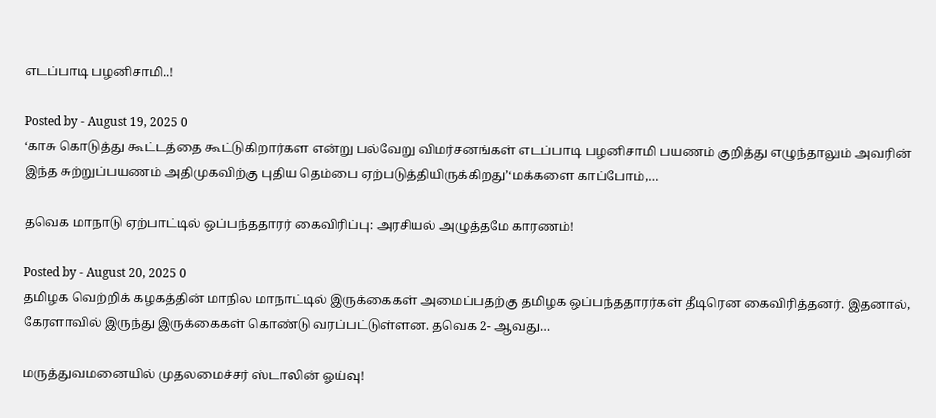எடப்பாடி பழனிசாமி..!

Posted by - August 19, 2025 0
‘காசு கொடுத்து கூட்டத்தை கூட்டுகிறார்கள என்று பல்வேறு விமர்சனங்கள் எடப்பாடி பழனிசாமி பயணம் குறித்து எழுந்தாலும் அவரின் இந்த சுற்றுப்பயணம் அதிமுகவிற்கு புதிய தெம்பை ஏற்படுத்தியிருக்கிறது’‘மக்களை காப்போம்,…

தவெக மாநாடு ஏற்பாட்டில் ஒப்பந்ததாரர் கைவிரிப்பு: அரசியல் அழுத்தமே காரணம்!

Posted by - August 20, 2025 0
தமிழக வெற்றிக் கழகத்தின் மாநில மாநாட்டில் இருக்கைகள் அமைப்பதற்கு தமிழக ஒப்பந்ததாரர்கள் தீடிரென கைவிரித்தனர். இதனால், கேரளாவில் இருந்து இருக்கைகள் கொண்டு வரப்பட்டுள்ளன. தவெக 2- ஆவது…

மருத்துவமனையில் முதலமைச்சர் ஸ்டாலின் ஓய்வு!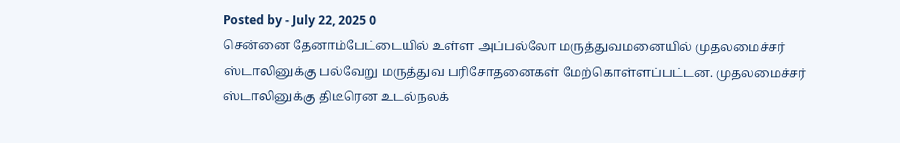Posted by - July 22, 2025 0
சென்னை தேனாம்பேட்டையில் உள்ள அப்பல்லோ மருத்துவமனையில் முதலமைச்சர் ஸ்டாலினுக்கு பல்வேறு மருத்துவ பரிசோதனைகள் மேற்கொள்ளப்பட்டன. முதலமைச்சர் ஸ்டாலினுக்கு திடீரென உடல்நலக்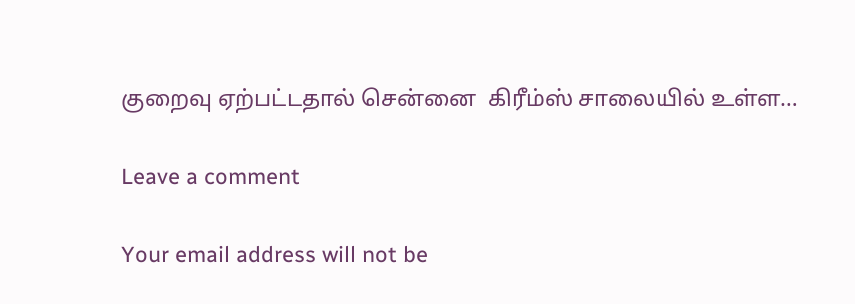குறைவு ஏற்பட்டதால் சென்னை  கிரீம்ஸ் சாலையில் உள்ள…

Leave a comment

Your email address will not be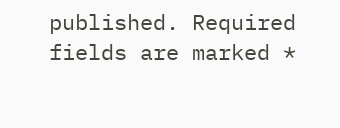published. Required fields are marked *